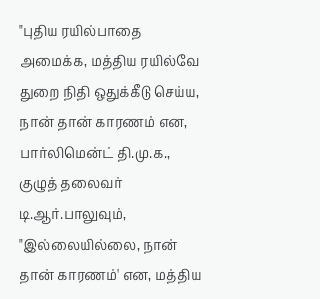"புதிய ரயில்பாதை அமைக்க, மத்திய ரயில்வே துறை நிதி ஒதுக்கீடு செய்ய, நான் தான் காரணம் என, பார்லிமென்ட் தி.மு.க., குழுத் தலைவர் டி.ஆர்.பாலுவும், "இல்லையில்லை, நான் தான் காரணம்' என, மத்திய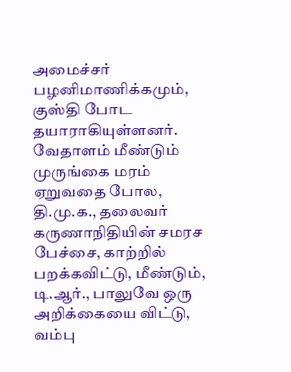அமைச்சர் பழனிமாணிக்கமும், குஸ்தி போட தயாராகியுள்ளனர்.
வேதாளம் மீண்டும் முருங்கை மரம் ஏறுவதை போல, தி.மு.க., தலைவர் கருணாநிதியின் சமரச பேச்சை, காற்றில் பறக்கவிட்டு, மீண்டும், டி.ஆர்., பாலுவே ஒரு அறிக்கையை விட்டு, வம்பு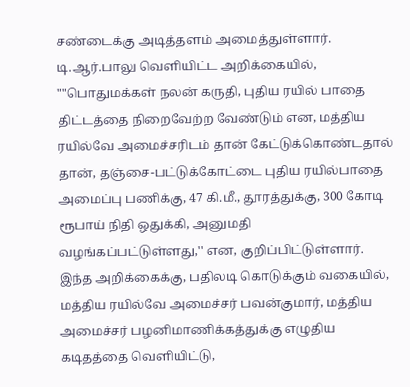சண்டைக்கு அடித்தளம் அமைத்துள்ளார்.
டி.ஆர்.பாலு வெளியிட்ட அறிக்கையில், ""பொதுமக்கள் நலன் கருதி, புதிய ரயில் பாதை திட்டத்தை நிறைவேற்ற வேண்டும் என, மத்திய ரயில்வே அமைச்சரிடம் தான் கேட்டுக்கொண்டதால் தான், தஞ்சை-பட்டுக்கோட்டை புதிய ரயில்பாதை அமைப்பு பணிக்கு, 47 கி.மீ., தூரத்துக்கு, 300 கோடி ரூபாய் நிதி ஒதுக்கி, அனுமதி வழங்கப்பட்டுள்ளது,'' என, குறிப்பிட்டுள்ளார்.
இந்த அறிக்கைக்கு, பதிலடி கொடுக்கும் வகையில், மத்திய ரயில்வே அமைச்சர் பவன்குமார், மத்திய அமைச்சர் பழனிமாணிக்கத்துக்கு எழுதிய கடிதத்தை வெளியிட்டு,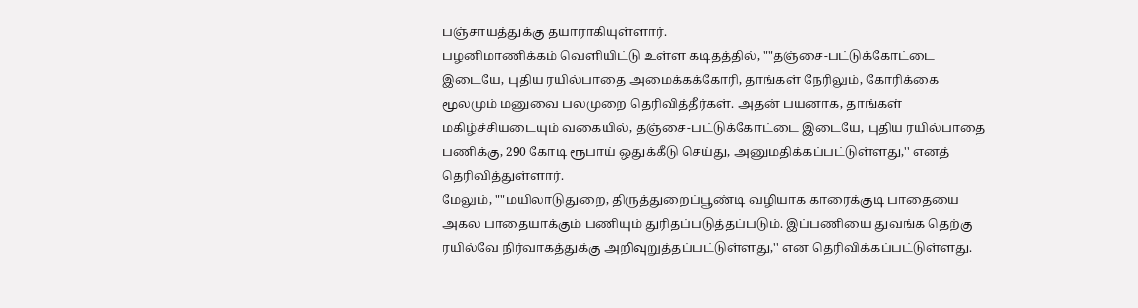பஞ்சாயத்துக்கு தயாராகியுள்ளார்.
பழனிமாணிக்கம் வெளியிட்டு உள்ள கடிதத்தில், ""தஞ்சை-பட்டுக்கோட்டை இடையே, புதிய ரயில்பாதை அமைக்கக்கோரி, தாங்கள் நேரிலும், கோரிக்கை மூலமும் மனுவை பலமுறை தெரிவித்தீர்கள். அதன் பயனாக, தாங்கள் மகிழ்ச்சியடையும் வகையில், தஞ்சை-பட்டுக்கோட்டை இடையே, புதிய ரயில்பாதை பணிக்கு, 290 கோடி ரூபாய் ஒதுக்கீடு செய்து, அனுமதிக்கப்பட்டுள்ளது,'' எனத் தெரிவித்துள்ளார்.
மேலும், ""மயிலாடுதுறை, திருத்துறைப்பூண்டி வழியாக காரைக்குடி பாதையை அகல பாதையாக்கும் பணியும் துரிதப்படுத்தப்படும். இப்பணியை துவங்க தெற்கு ரயில்வே நிர்வாகத்துக்கு அறிவுறுத்தப்பட்டுள்ளது,'' என தெரிவிக்கப்பட்டுள்ளது.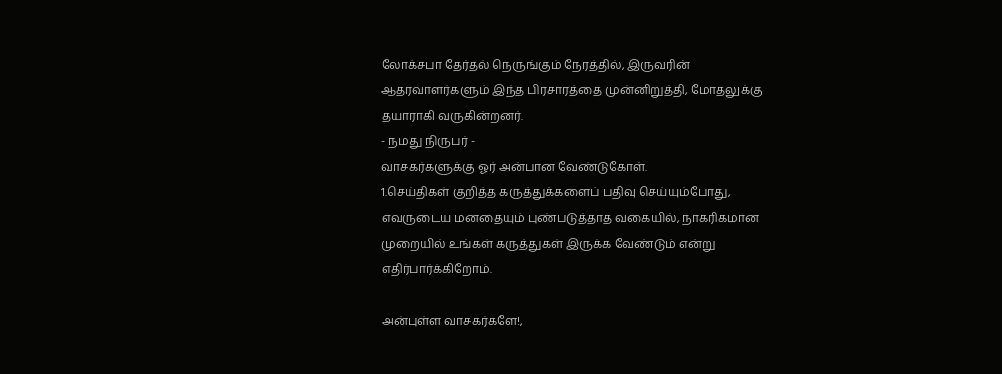லோக்சபா தேர்தல் நெருங்கும் நேரத்தில், இருவரின் ஆதரவாளர்களும் இந்த பிரசாரத்தை முன்னிறுத்தி, மோதலுக்கு தயாராகி வருகின்றனர்.
- நமது நிருபர் -
வாசகர்களுக்கு ஓர் அன்பான வேண்டுகோள்.
1.செய்திகள் குறித்த கருத்துக்களைப் பதிவு செய்யும்போது, எவருடைய மனதையும் புண்படுத்தாத வகையில், நாகரிகமான முறையில் உங்கள் கருத்துகள் இருக்க வேண்டும் என்று எதிர்பார்க்கிறோம்.

அன்புள்ள வாசகர்களே!,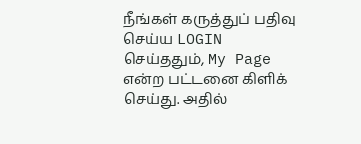நீங்கள் கருத்துப் பதிவு செய்ய LOGIN செய்ததும், My Page என்ற பட்டனை கிளிக் செய்து. அதில்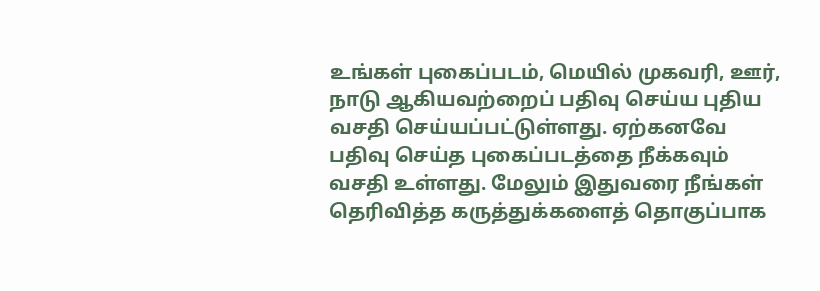உங்கள் புகைப்படம், மெயில் முகவரி, ஊர், நாடு ஆகியவற்றைப் பதிவு செய்ய புதிய வசதி செய்யப்பட்டுள்ளது. ஏற்கனவே பதிவு செய்த புகைப்படத்தை நீக்கவும் வசதி உள்ளது. மேலும் இதுவரை நீங்கள் தெரிவித்த கருத்துக்களைத் தொகுப்பாக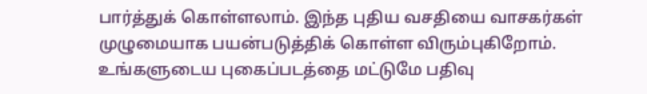பார்த்துக் கொள்ளலாம். இந்த புதிய வசதியை வாசகர்கள் முழுமையாக பயன்படுத்திக் கொள்ள விரும்புகிறோம். உங்களுடைய புகைப்படத்தை மட்டுமே பதிவு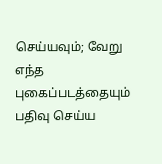செய்யவும்; வேறு எந்த புகைப்படத்தையும் பதிவு செய்ய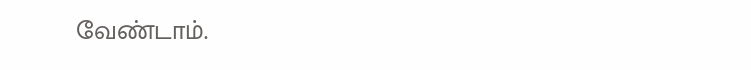வேண்டாம்.